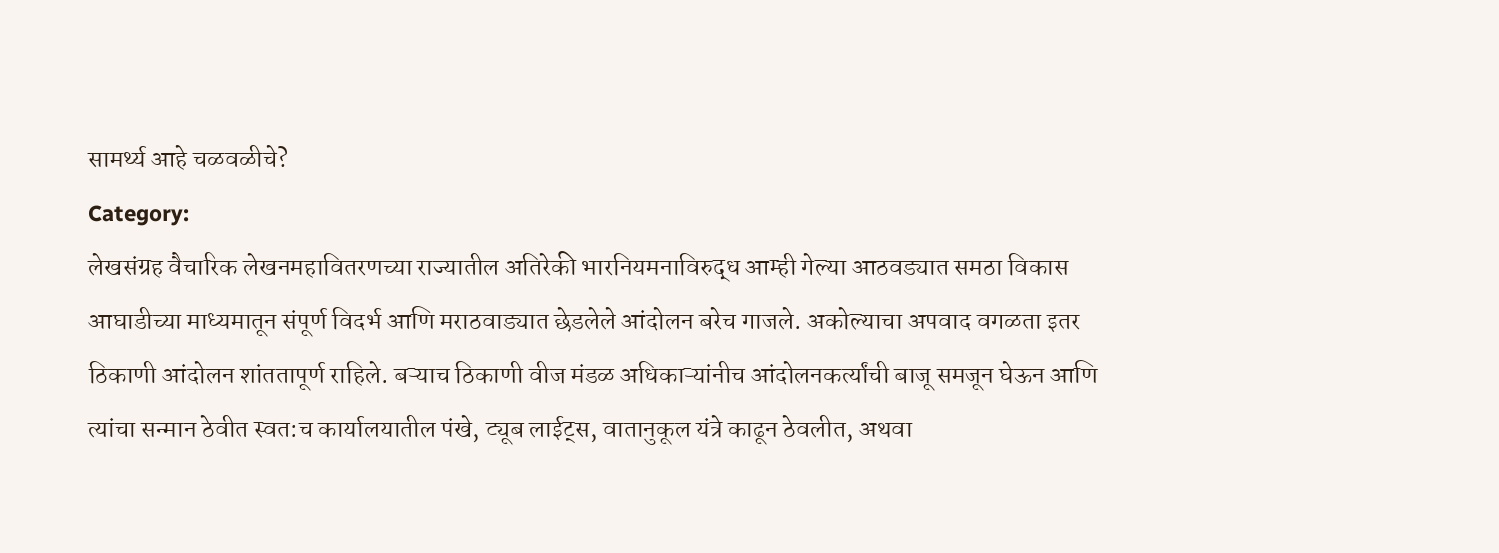सामर्थ्य आहे चळवळीचे?
Category:
लेखसंग्रह वैचारिक लेखनमहावितरणच्या राज्यातील अतिरेकी भारनियमनाविरुद्ध आम्ही गेल्या आठवड्यात समठा विकास आघाडीच्या माध्यमातून संपूर्ण विदर्भ आणि मराठवाड्यात छेडलेले आंदोलन बरेच गाजले. अकोल्याचा अपवाद वगळता इतर ठिकाणी आंदोलन शांततापूर्ण राहिले. बऱ्याच ठिकाणी वीज मंडळ अधिकाऱ्यांनीच आंदोलनकर्त्यांची बाजू समजून घेऊन आणि त्यांचा सन्मान ठेवीत स्वत:च कार्यालयातील पंखे, ट्यूब लाईट्स, वातानुकूल यंत्रे काढून ठेवलीत, अथवा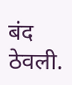बंद ठेवली.